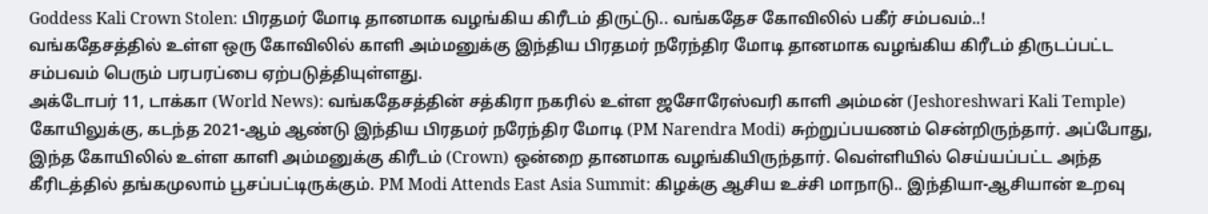Goddess Kali Crown Stolen: பிரதமர் மோடி தானமாக வழங்கிய கிரீடம் திருட்டு.. வங்கதேச கோவிலில் பகீர் சம்பவம்..!
வங்கதேசத்தில் உள்ள ஒரு கோவிலில் காளி அம்மனுக்கு இந்திய பிரதமர் நரேந்திர மோடி தானமாக வழங்கிய கிரீடம் திருடப்பட்ட சம்பவம் பெரும் பரபரப்பை ஏற்படுத்தியுள்ளது.
அக்டோபர் 11, டாக்கா (World News): வங்கதேசத்தின் சத்கிரா நகரில் உள்ள ஜசோரேஸ்வரி காளி அம்மன் (Jeshoreshwari Kali Temple) கோயிலுக்கு, கடந்த 2021-ஆம் ஆண்டு இந்திய பிரதமர் நரேந்திர மோடி (PM Narendra Modi) சுற்றுப்பயணம் சென்றிருந்தார். அப்போது, இந்த கோயிலில் உள்ள காளி அம்மனுக்கு கிரீடம் (Crown) ஒன்றை தானமாக வழங்கியிருந்தார். வெள்ளியில் செய்யப்பட்ட அந்த கீரிடத்தில் தங்கமுலாம் பூசப்பட்டிருக்கும். PM Modi Attends East Asia Summit: கிழக்கு ஆசிய உச்சி மாநாடு.. இந்தியா-ஆசியான் உறவு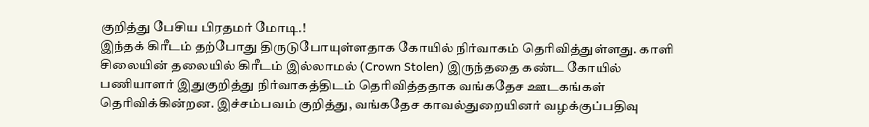குறித்து பேசிய பிரதமர் மோடி.!
இந்தக் கிரீடம் தற்போது திருடுபோயுள்ளதாக கோயில் நிர்வாகம் தெரிவித்துள்ளது. காளி சிலையின் தலையில் கிரீடம் இல்லாமல் (Crown Stolen) இருந்ததை கண்ட கோயில் பணியாளர் இதுகுறித்து நிர்வாகத்திடம் தெரிவித்ததாக வங்கதேச ஊடகங்கள் தெரிவிக்கின்றன. இச்சம்பவம் குறித்து, வங்கதேச காவல்துறையினர் வழக்குப்பதிவு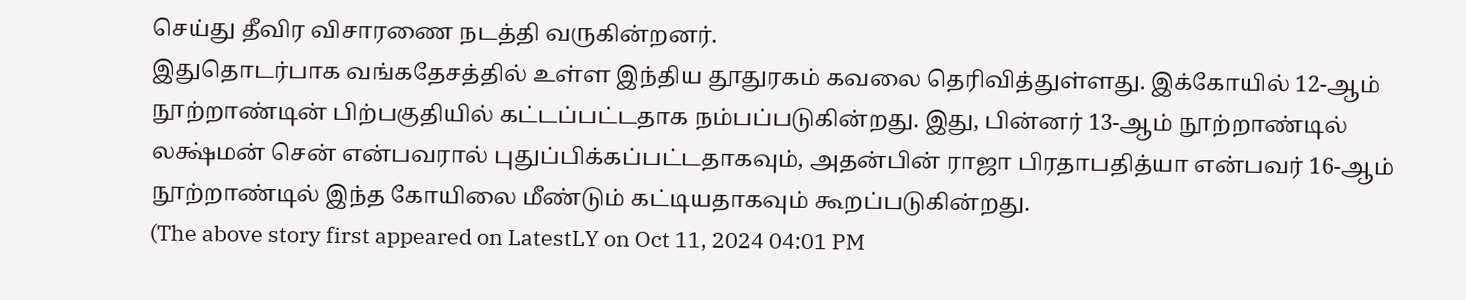செய்து தீவிர விசாரணை நடத்தி வருகின்றனர்.
இதுதொடர்பாக வங்கதேசத்தில் உள்ள இந்திய தூதுரகம் கவலை தெரிவித்துள்ளது. இக்கோயில் 12-ஆம் நூற்றாண்டின் பிற்பகுதியில் கட்டப்பட்டதாக நம்பப்படுகின்றது. இது, பின்னர் 13-ஆம் நூற்றாண்டில் லக்ஷ்மன் சென் என்பவரால் புதுப்பிக்கப்பட்டதாகவும், அதன்பின் ராஜா பிரதாபதித்யா என்பவர் 16-ஆம் நூற்றாண்டில் இந்த கோயிலை மீண்டும் கட்டியதாகவும் கூறப்படுகின்றது.
(The above story first appeared on LatestLY on Oct 11, 2024 04:01 PM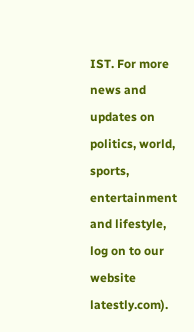IST. For more news and updates on politics, world, sports, entertainment and lifestyle, log on to our website latestly.com).